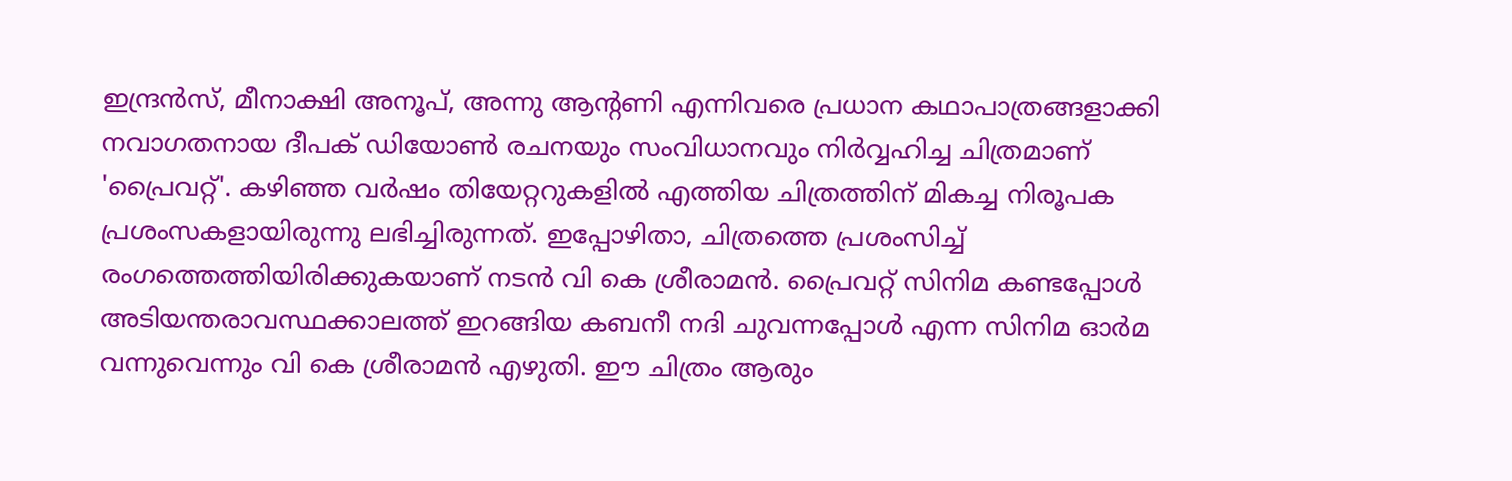ഇന്ദ്രൻസ്, മീനാക്ഷി അനൂപ്, അന്നു ആൻ്റണി എന്നിവരെ പ്രധാന കഥാപാത്രങ്ങളാക്കി നവാഗതനായ ദീപക് ഡിയോൺ രചനയും സംവിധാനവും നിർവ്വഹിച്ച ചിത്രമാണ് 'പ്രൈവറ്റ്'. കഴിഞ്ഞ വർഷം തിയേറ്ററുകളിൽ എത്തിയ ചിത്രത്തിന് മികച്ച നിരൂപക പ്രശംസകളായിരുന്നു ലഭിച്ചിരുന്നത്. ഇപ്പോഴിതാ, ചിത്രത്തെ പ്രശംസിച്ച് രംഗത്തെത്തിയിരിക്കുകയാണ് നടൻ വി കെ ശ്രീരാമൻ. പ്രൈവറ്റ് സിനിമ കണ്ടപ്പോൾ അടിയന്തരാവസ്ഥക്കാലത്ത് ഇറങ്ങിയ കബനീ നദി ചുവന്നപ്പോൾ എന്ന സിനിമ ഓർമ വന്നുവെന്നും വി കെ ശ്രീരാമൻ എഴുതി. ഈ ചിത്രം ആരും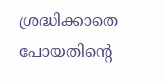ശ്രദ്ധിക്കാതെ പോയതിന്റെ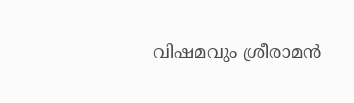വിഷമവും ശ്രീരാമൻ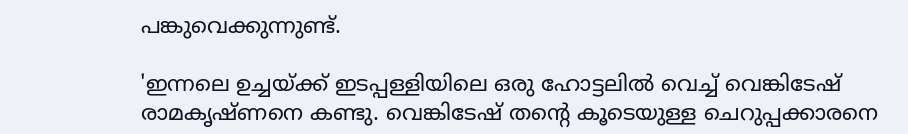പങ്കുവെക്കുന്നുണ്ട്.

'ഇന്നലെ ഉച്ചയ്ക്ക് ഇടപ്പള്ളിയിലെ ഒരു ഹോട്ടലിൽ വെച്ച് വെങ്കിടേഷ് രാമകൃഷ്ണനെ കണ്ടു. വെങ്കിടേഷ് തൻ്റെ കൂടെയുള്ള ചെറുപ്പക്കാരനെ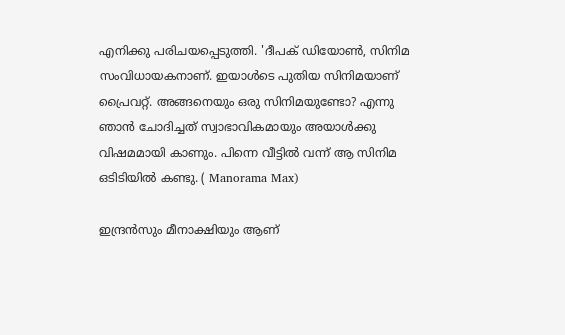എനിക്കു പരിചയപ്പെടുത്തി. 'ദീപക് ഡിയോൺ, സിനിമ സംവിധായകനാണ്. ഇയാൾടെ പുതിയ സിനിമയാണ് പ്രൈവറ്റ്. അങ്ങനെയും ഒരു സിനിമയുണ്ടോ? എന്നു ഞാൻ ചോദിച്ചത് സ്വാഭാവികമായും അയാൾക്കു വിഷമമായി കാണും. പിന്നെ വീട്ടിൽ വന്ന് ആ സിനിമ ഒടിടിയിൽ കണ്ടു. ( Manorama Max)

ഇന്ദ്രൻസും മീനാക്ഷിയും ആണ്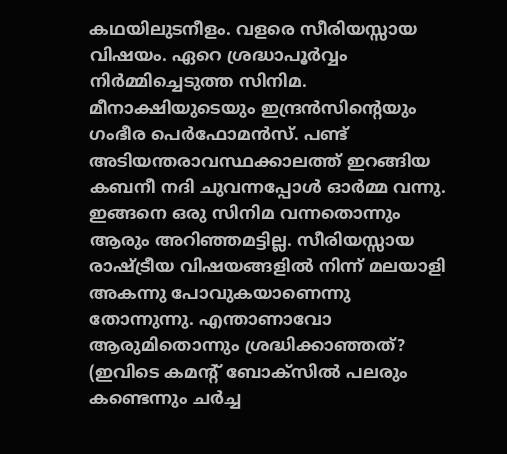കഥയിലുടനീളം. വളരെ സീരിയസ്സായ വിഷയം. ഏറെ ശ്രദ്ധാപൂർവ്വം നിർമ്മിച്ചെടുത്ത സിനിമ. മീനാക്ഷിയുടെയും ഇന്ദ്രൻസിൻ്റെയും ഗംഭീര പെർഫോമൻസ്. പണ്ട് അടിയന്തരാവസ്ഥക്കാലത്ത് ഇറങ്ങിയ കബനീ നദി ചുവന്നപ്പോൾ ഓർമ്മ വന്നു. ഇങ്ങനെ ഒരു സിനിമ വന്നതൊന്നും ആരും അറിഞ്ഞമട്ടില്ല. സീരിയസ്സായ രാഷ്ട്രീയ വിഷയങ്ങളിൽ നിന്ന് മലയാളി അകന്നു പോവുകയാണെന്നു തോന്നുന്നു. എന്താണാവോ ആരുമിതൊന്നും ശ്രദ്ധിക്കാഞ്ഞത്? (ഇവിടെ കമൻ്റ് ബോക്സിൽ പലരും കണ്ടെന്നും ചർച്ച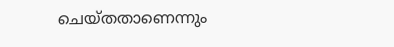ചെയ്തതാണെന്നും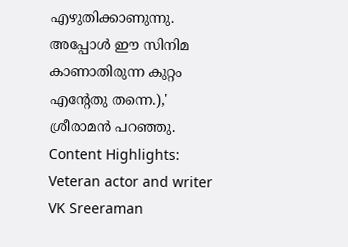എഴുതിക്കാണുന്നു. അപ്പോൾ ഈ സിനിമ കാണാതിരുന്ന കുറ്റം എൻ്റേതു തന്നെ.),' ശ്രീരാമൻ പറഞ്ഞു.
Content Highlights: Veteran actor and writer VK Sreeraman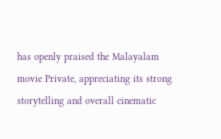has openly praised the Malayalam movie Private, appreciating its strong storytelling and overall cinematic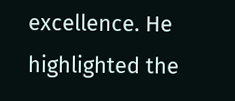excellence. He highlighted the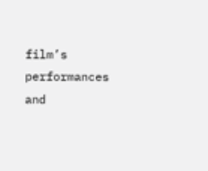film’s performances and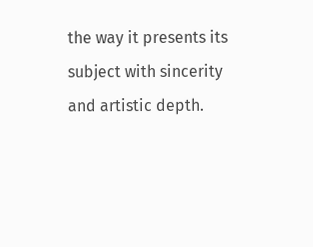the way it presents its subject with sincerity and artistic depth.